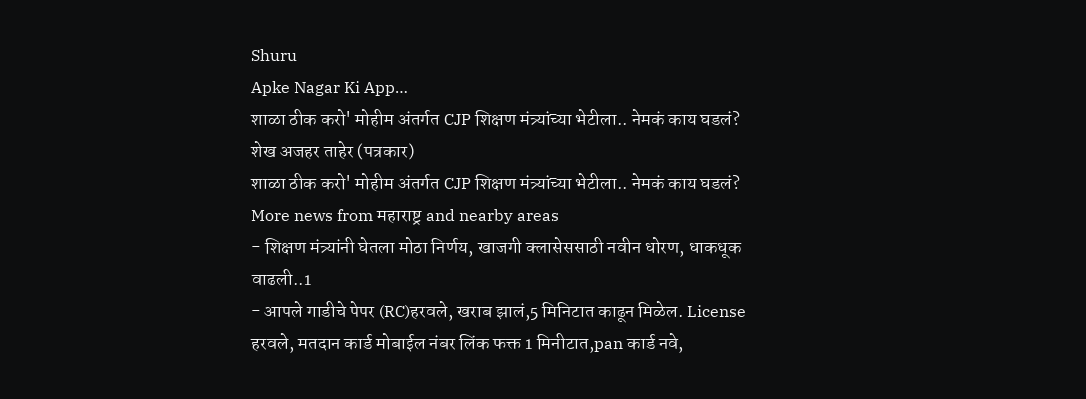Shuru
Apke Nagar Ki App…
शाळा ठीक करो' मोहीम अंतर्गत CJP शिक्षण मंत्र्यांच्या भेटीला.. नेमकं काय घडलं?
शेख अजहर ताहेर (पत्रकार)
शाळा ठीक करो' मोहीम अंतर्गत CJP शिक्षण मंत्र्यांच्या भेटीला.. नेमकं काय घडलं?
More news from महाराष्ट्र and nearby areas
- शिक्षण मंत्र्यांनी घेतला मोठा निर्णय, खाजगी क्लासेससाठी नवीन धोरण, धाकधूक वाढली..1
- आपले गाडीचे पेपर (RC)हरवले, खराब झालं,5 मिनिटात काढून मिळेल. License हरवले, मतदान कार्ड मोबाईल नंबर लिंक फक्त 1 मिनीटात,pan कार्ड नवे,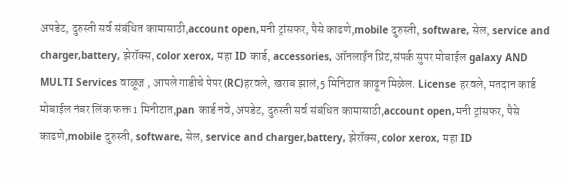अपडेट, दुरुस्ती सर्व संबंधित कामासाठी,account open,मनी ट्रांसफर, पैसे काढणे,mobile दुरुस्ती, software, सेल, service and charger,battery, झेरॉक्स, color xerox, महा ID कार्ड, accessories, ऑनलाईन प्रिंट,संपर्क सुपर मोबाईल galaxy AND MULTI Services वाळूज , आपले गाडीचे पेपर (RC)हरवले, खराब झालं,5 मिनिटात काढून मिळेल. License हरवले, मतदान कार्ड मोबाईल नंबर लिंक फक्त 1 मिनीटात,pan कार्ड नवे, अपडेट, दुरुस्ती सर्व संबंधित कामासाठी,account open,मनी ट्रांसफर, पैसे काढणे,mobile दुरुस्ती, software, सेल, service and charger,battery, झेरॉक्स, color xerox, महा ID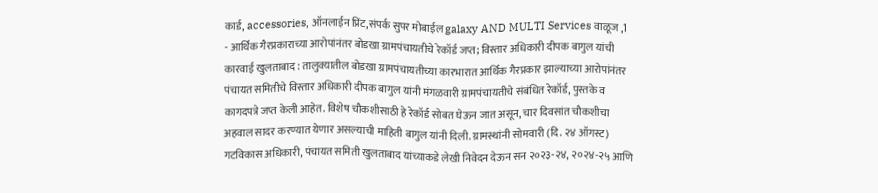कार्ड, accessories, ऑनलाईन प्रिंट,संपर्क सुपर मोबाईल galaxy AND MULTI Services वाळूज ,1
- आर्थिक गैरप्रकाराच्या आरोपांनंतर बोडखा ग्रामपंचायतीचे रेकॉर्ड जप्त; विस्तार अधिकारी दीपक बागुल यांची कारवाई खुलताबाद : तालुक्यातील बोडखा ग्रामपंचायतीच्या कारभारात आर्थिक गैरप्रकार झाल्याच्या आरोपांनंतर पंचायत समितीचे विस्तार अधिकारी दीपक बागुल यांनी मंगळवारी ग्रामपंचायतीचे संबंधित रेकॉर्ड, पुस्तके व कागदपत्रे जप्त केली आहेत. विशेष चौकशीसाठी हे रेकॉर्ड सोबत घेऊन जात असून, चार दिवसांत चौकशीचा अहवाल सादर करण्यात येणार असल्याची माहिती बागुल यांनी दिली. ग्रामस्थांनी सोमवारी (दि. २४ ऑगस्ट) गटविकास अधिकारी, पंचायत समिती खुलताबाद यांच्याकडे लेखी निवेदन देऊन सन २०२३-२४, २०२४-२५ आणि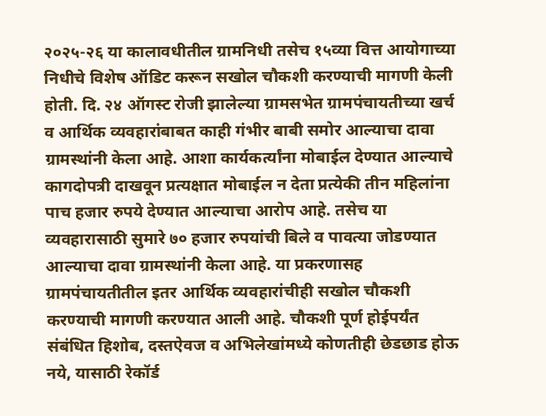२०२५-२६ या कालावधीतील ग्रामनिधी तसेच १५व्या वित्त आयोगाच्या निधीचे विशेष ऑडिट करून सखोल चौकशी करण्याची मागणी केली होती. दि. २४ ऑगस्ट रोजी झालेल्या ग्रामसभेत ग्रामपंचायतीच्या खर्च व आर्थिक व्यवहारांबाबत काही गंभीर बाबी समोर आल्याचा दावा ग्रामस्थांनी केला आहे. आशा कार्यकर्त्यांना मोबाईल देण्यात आल्याचे कागदोपत्री दाखवून प्रत्यक्षात मोबाईल न देता प्रत्येकी तीन महिलांना पाच हजार रुपये देण्यात आल्याचा आरोप आहे. तसेच या व्यवहारासाठी सुमारे ७० हजार रुपयांची बिले व पावत्या जोडण्यात आल्याचा दावा ग्रामस्थांनी केला आहे. या प्रकरणासह ग्रामपंचायतीतील इतर आर्थिक व्यवहारांचीही सखोल चौकशी करण्याची मागणी करण्यात आली आहे. चौकशी पूर्ण होईपर्यंत संबंधित हिशोब, दस्तऐवज व अभिलेखांमध्ये कोणतीही छेडछाड होऊ नये, यासाठी रेकॉर्ड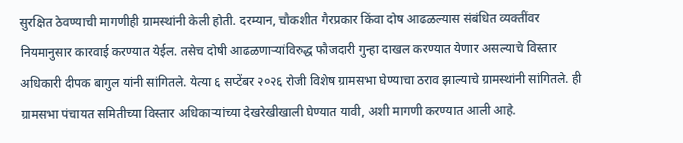सुरक्षित ठेवण्याची मागणीही ग्रामस्थांनी केली होती. दरम्यान, चौकशीत गैरप्रकार किंवा दोष आढळल्यास संबंधित व्यक्तींवर नियमानुसार कारवाई करण्यात येईल. तसेच दोषी आढळणाऱ्यांविरुद्ध फौजदारी गुन्हा दाखल करण्यात येणार असल्याचे विस्तार अधिकारी दीपक बागुल यांनी सांगितले. येत्या ६ सप्टेंबर २०२६ रोजी विशेष ग्रामसभा घेण्याचा ठराव झाल्याचे ग्रामस्थांनी सांगितले. ही ग्रामसभा पंचायत समितीच्या विस्तार अधिकाऱ्यांच्या देखरेखीखाली घेण्यात यावी, अशी मागणी करण्यात आली आहे.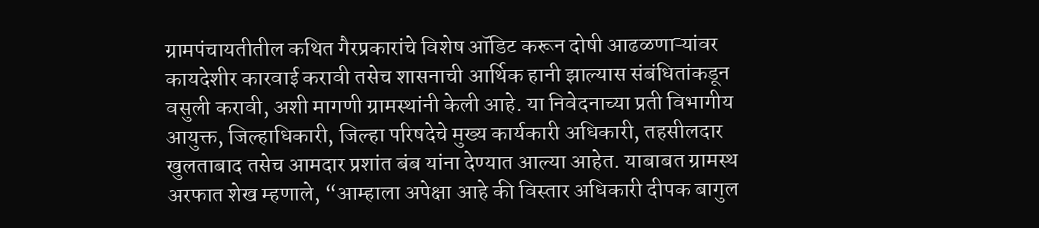ग्रामपंचायतीतील कथित गैरप्रकारांचे विशेष ऑडिट करून दोषी आढळणाऱ्यांवर कायदेशीर कारवाई करावी तसेच शासनाची आर्थिक हानी झाल्यास संबंधितांकडून वसुली करावी, अशी मागणी ग्रामस्थांनी केली आहे. या निवेदनाच्या प्रती विभागीय आयुक्त, जिल्हाधिकारी, जिल्हा परिषदेचे मुख्य कार्यकारी अधिकारी, तहसीलदार खुलताबाद तसेच आमदार प्रशांत बंब यांना देण्यात आल्या आहेत. याबाबत ग्रामस्थ अरफात शेख म्हणाले, “आम्हाला अपेक्षा आहे की विस्तार अधिकारी दीपक बागुल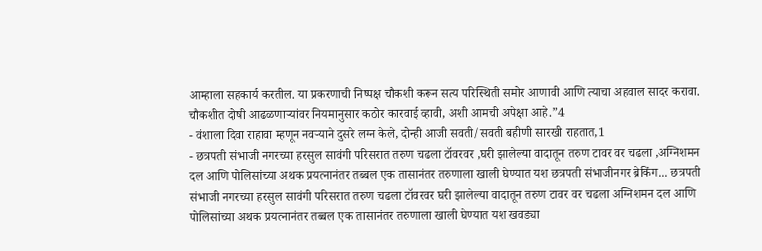आम्हाला सहकार्य करतील. या प्रकरणाची निष्पक्ष चौकशी करून सत्य परिस्थिती समोर आणावी आणि त्याचा अहवाल सादर करावा. चौकशीत दोषी आढळणाऱ्यांवर नियमानुसार कठोर कारवाई व्हावी, अशी आमची अपेक्षा आहे.”4
- वंशाला दिवा राहावा म्हणून नवऱ्याने दुसरे लग्न केले, दोन्ही आजी सवती/सवती बहीणी सारखी राहतात,1
- छत्रपती संभाजी नगरच्या हरसुल सावंगी परिसरात तरुण चढला टॉवरवर ,घरी झालेल्या वादातून तरुण टावर वर चढला ,अग्निशमन दल आणि पोलिसांच्या अथक प्रयत्नानंतर तब्बल एक तासानंतर तरुणाला खाली घेण्यात यश छत्रपती संभाजीनगर ब्रेकिंग... छत्रपती संभाजी नगरच्या हरसुल सावंगी परिसरात तरुण चढला टॉवरवर घरी झालेल्या वादातून तरुण टावर वर चढला अग्निशमन दल आणि पोलिसांच्या अथक प्रयत्नानंतर तब्बल एक तासानंतर तरुणाला खाली घेण्यात यश खवड्या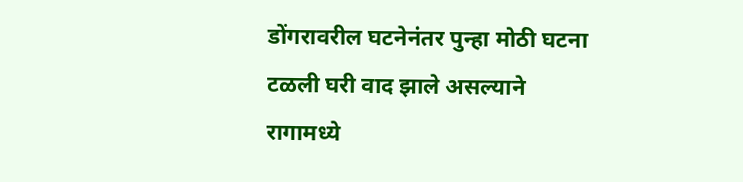डोंगरावरील घटनेनंतर पुन्हा मोठी घटना टळली घरी वाद झाले असल्याने रागामध्ये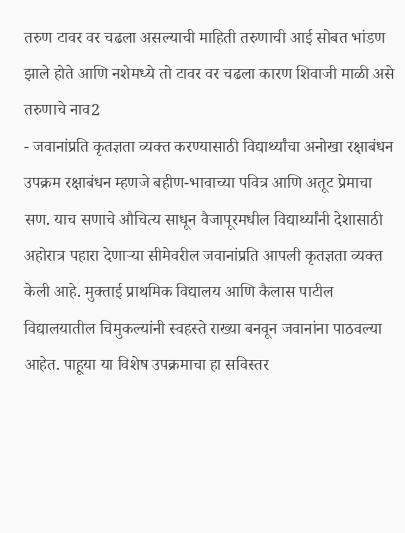तरुण टावर वर चढला असल्याची माहिती तरुणाची आई सोबत भांडण झाले होते आणि नशेमध्ये तो टावर वर चढला कारण शिवाजी माळी असे तरुणाचे नाव2
- जवानांप्रति कृतज्ञता व्यक्त करण्यासाठी विद्यार्थ्यांचा अनोखा रक्षाबंधन उपक्रम रक्षाबंधन म्हणजे बहीण-भावाच्या पवित्र आणि अतूट प्रेमाचा सण. याच सणाचे औचित्य साधून वैजापूरमधील विद्यार्थ्यांनी देशासाठी अहोरात्र पहारा देणाऱ्या सीमेवरील जवानांप्रति आपली कृतज्ञता व्यक्त केली आहे. मुक्ताई प्राथमिक विद्यालय आणि कैलास पाटील विद्यालयातील चिमुकल्यांनी स्वहस्ते राख्या बनवून जवानांना पाठवल्या आहेत. पाहूया या विशेष उपक्रमाचा हा सविस्तर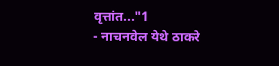वृत्तांत..."1
- नाचनवेल येथे ठाकरे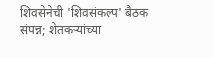शिवसेनेची 'शिवसंकल्प' बैठक संपन्न; शेतकऱ्यांच्या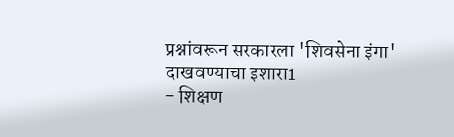प्रश्नांवरून सरकारला 'शिवसेना इंगा' दाखवण्याचा इशारा1
- शिक्षण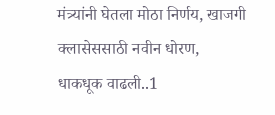मंत्र्यांनी घेतला मोठा निर्णय, खाजगी क्लासेससाठी नवीन धोरण, धाकधूक वाढली..1